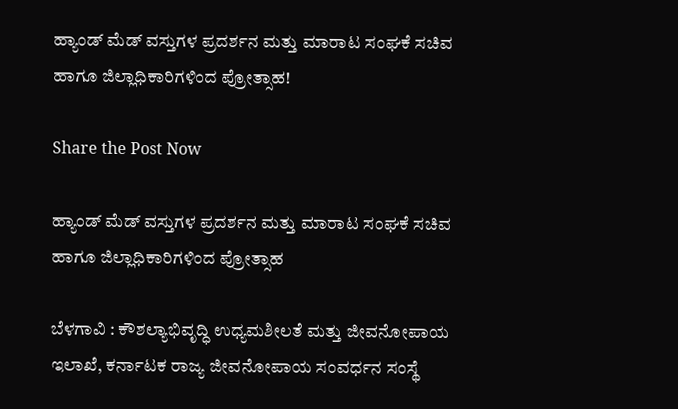ಹ್ಯಾಂಡ್ ಮೆಡ್ ವಸ್ತುಗಳ ಪ್ರದರ್ಶನ ಮತ್ತು ಮಾರಾಟ ಸಂಘಕೆ ಸಚಿವ ಹಾಗೂ ಜಿಲ್ಲಾಧಿಕಾರಿಗಳಿಂದ ಪ್ರೋತ್ಸಾಹ!

Share the Post Now

ಹ್ಯಾಂಡ್ ಮೆಡ್ ವಸ್ತುಗಳ ಪ್ರದರ್ಶನ ಮತ್ತು ಮಾರಾಟ ಸಂಘಕೆ ಸಚಿವ ಹಾಗೂ ಜಿಲ್ಲಾಧಿಕಾರಿಗಳಿಂದ ಪ್ರೋತ್ಸಾಹ

ಬೆಳಗಾವಿ : ಕೌಶಲ್ಯಾಭಿವೃದ್ಧಿ ಉಧ್ಯಮಶೀಲತೆ ಮತ್ತು ಜೀವನೋಪಾಯ ಇಲಾಖೆ, ಕರ್ನಾಟಕ ರಾಜ್ಯ ಜೀವನೋಪಾಯ ಸಂವರ್ಧನ ಸಂಸ್ಥೆ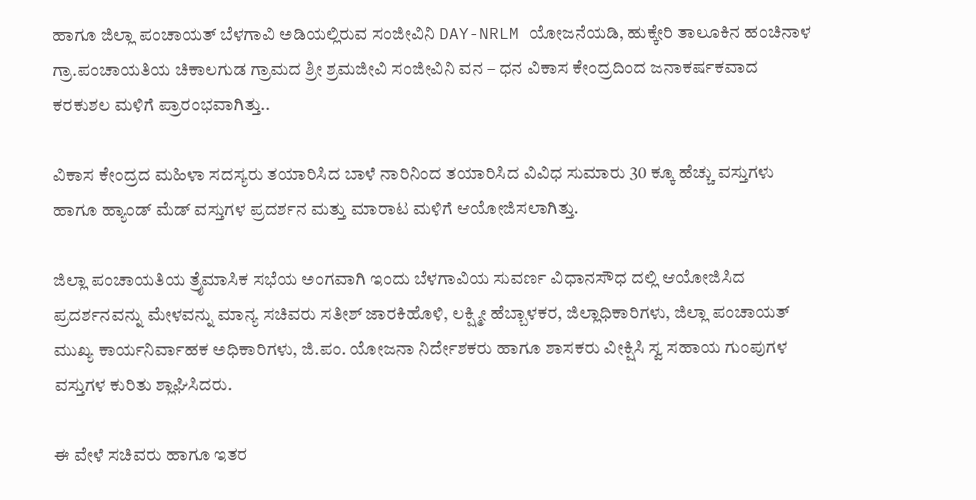ಹಾಗೂ ಜಿಲ್ಲಾ ಪಂಚಾಯತ್ ಬೆಳಗಾವಿ ಅಡಿಯಲ್ಲಿರುವ ಸಂಜೀವಿನಿ DAY-NRLM ಯೋಜನೆಯಡಿ, ಹುಕ್ಕೇರಿ ತಾಲೂಕಿನ ಹಂಚಿನಾಳ ಗ್ರಾ.ಪಂಚಾಯತಿಯ ಚಿಕಾಲಗುಡ ಗ್ರಾಮದ ಶ್ರೀ ಶ್ರಮಜೀವಿ ಸಂಜೀವಿನಿ ವನ – ಧನ ವಿಕಾಸ ಕೇಂದ್ರದಿಂದ ಜನಾಕರ್ಷಕವಾದ ಕರಕುಶಲ ಮಳಿಗೆ ಪ್ರಾರಂಭವಾಗಿತ್ತು..

ವಿಕಾಸ ಕೇಂದ್ರದ ಮಹಿಳಾ ಸದಸ್ಯರು ತಯಾರಿಸಿದ ಬಾಳೆ ನಾರಿನಿಂದ ತಯಾರಿಸಿದ ವಿವಿಧ ಸುಮಾರು 30 ಕ್ಕೂ ಹೆಚ್ಚು ವಸ್ತುಗಳು ಹಾಗೂ ಹ್ಯಾಂಡ್ ಮೆಡ್ ವಸ್ತುಗಳ ಪ್ರದರ್ಶನ ಮತ್ತು ಮಾರಾಟ ಮಳಿಗೆ ಆಯೋಜಿಸಲಾಗಿತ್ತು.

ಜಿಲ್ಲಾ ಪಂಚಾಯತಿಯ ತ್ರೈಮಾಸಿಕ ಸಭೆಯ ಅಂಗವಾಗಿ ಇಂದು ಬೆಳಗಾವಿಯ ಸುವರ್ಣ ವಿಧಾನಸೌಧ ದಲ್ಲಿ ಆಯೋಜಿಸಿದ ಪ್ರದರ್ಶನವನ್ನು ಮೇಳವನ್ನು ಮಾನ್ಯ ಸಚಿವರು ಸತೀಶ್ ಜಾರಕಿಹೊಳಿ, ಲಕ್ಷ್ಮೀ ಹೆಬ್ಬಾಳಕರ, ಜಿಲ್ಲಾಧಿಕಾರಿಗಳು, ಜಿಲ್ಲಾ ಪಂಚಾಯತ್ ಮುಖ್ಯ ಕಾರ್ಯನಿರ್ವಾಹಕ ಅಧಿಕಾರಿಗಳು, ಜಿ.ಪಂ. ಯೋಜನಾ ನಿರ್ದೇಶಕರು ಹಾಗೂ ಶಾಸಕರು ವೀಕ್ಷಿಸಿ ಸ್ವ ಸಹಾಯ ಗುಂಪುಗಳ ವಸ್ತುಗಳ ಕುರಿತು ಶ್ಲಾಘಿಸಿದರು.

ಈ ವೇಳೆ ಸಚಿವರು ಹಾಗೂ ಇತರ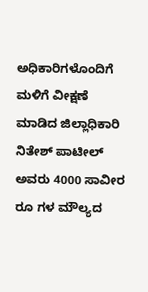ಅಧಿಕಾರಿಗಳೊಂದಿಗೆ ಮಳಿಗೆ ವೀಕ್ಷಣೆ ಮಾಡಿದ ಜಿಲ್ಲಾಧಿಕಾರಿ ನಿತೇಶ್ ಪಾಟೀಲ್ ಅವರು 4000 ಸಾವೀರ ರೂ ಗಳ ಮೌಲ್ಯದ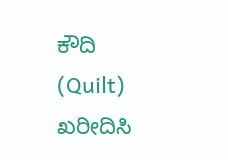ಕೌದಿ (Quilt) ಖರೀದಿಸಿ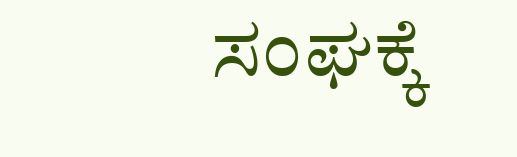ಸಂಘಕ್ಕೆ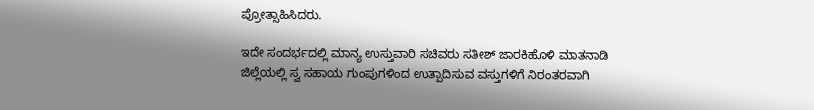ಪ್ರೋತ್ಸಾಹಿಸಿದರು.

ಇದೇ ಸಂದರ್ಭದಲ್ಲಿ ಮಾನ್ಯ ಉಸ್ತುವಾರಿ ಸಚಿವರು ಸತೀಶ್ ಜಾರಕಿಹೊಳಿ ಮಾತನಾಡಿ ಜಿಲ್ಲೆಯಲ್ಲಿ ಸ್ವ ಸಹಾಯ ಗುಂಪುಗಳಿಂದ ಉತ್ಪಾದಿಸುವ ವಸ್ತುಗಳಿಗೆ ನಿರಂತರವಾಗಿ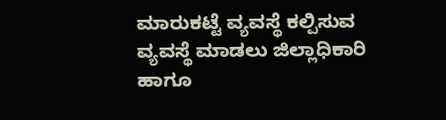ಮಾರುಕಟ್ಟೆ ವ್ಯವಸ್ಥೆ ಕಲ್ಪಿಸುವ ವ್ಯವಸ್ಥೆ ಮಾಡಲು ಜಿಲ್ಲಾಧಿಕಾರಿ ಹಾಗೂ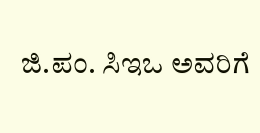ಜಿ.ಪಂ. ಸಿಇಒ ಅವರಿಗೆ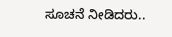ಸೂಚನೆ ನೀಡಿದರು..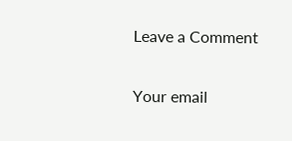Leave a Comment

Your email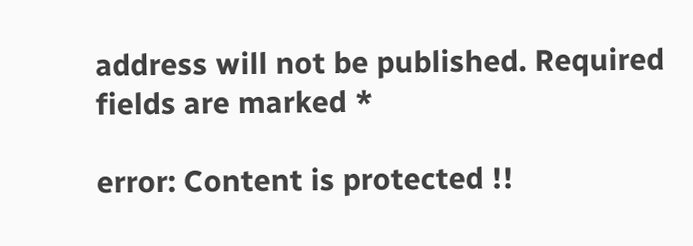address will not be published. Required fields are marked *

error: Content is protected !!